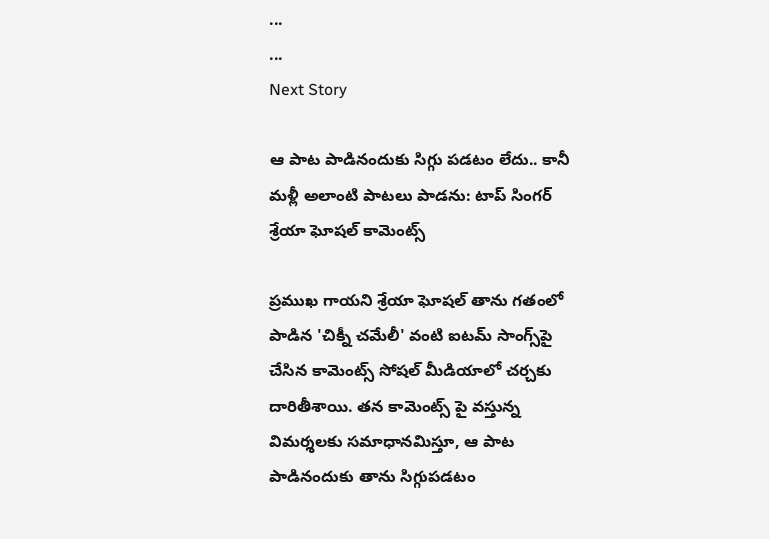...
...
Next Story

ఆ పాట పాడినందుకు సిగ్గు పడటం లేదు.. కానీ మళ్లీ అలాంటి పాటలు పాడను: టాప్ సింగర్ శ్రేయా ఘోషల్ కామెంట్స్

ప్రముఖ గాయని శ్రేయా ఘోషల్ తాను గతంలో పాడిన 'చిక్నీ చమేలీ' వంటి ఐటమ్ సాంగ్స్‌పై చేసిన కామెంట్స్ సోషల్ మీడియాలో చర్చకు దారితీశాయి. తన కామెంట్స్ పై వస్తున్న విమర్శలకు సమాధానమిస్తూ, ఆ పాట పాడినందుకు తాను సిగ్గుపడటం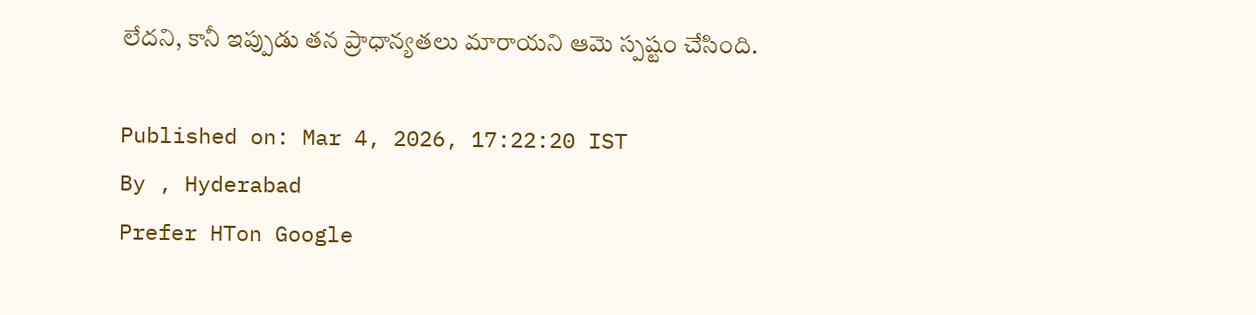లేదని, కానీ ఇప్పుడు తన ప్రాధాన్యతలు మారాయని ఆమె స్పష్టం చేసింది.

Published on: Mar 4, 2026, 17:22:20 IST
By , Hyderabad
Prefer HTon Google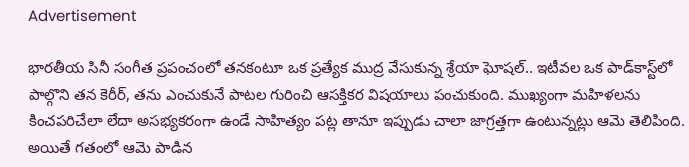Advertisement

భారతీయ సినీ సంగీత ప్రపంచంలో తనకంటూ ఒక ప్రత్యేక ముద్ర వేసుకున్న శ్రేయా ఘోషల్.. ఇటీవల ఒక పాడ్‌కాస్ట్‌లో పాల్గొని తన కెరీర్, తను ఎంచుకునే పాటల గురించి ఆసక్తికర విషయాలు పంచుకుంది. ముఖ్యంగా మహిళలను కించపరిచేలా లేదా అసభ్యకరంగా ఉండే సాహిత్యం పట్ల తానూ ఇప్పుడు చాలా జాగ్రత్తగా ఉంటున్నట్లు ఆమె తెలిపింది. అయితే గతంలో ఆమె పాడిన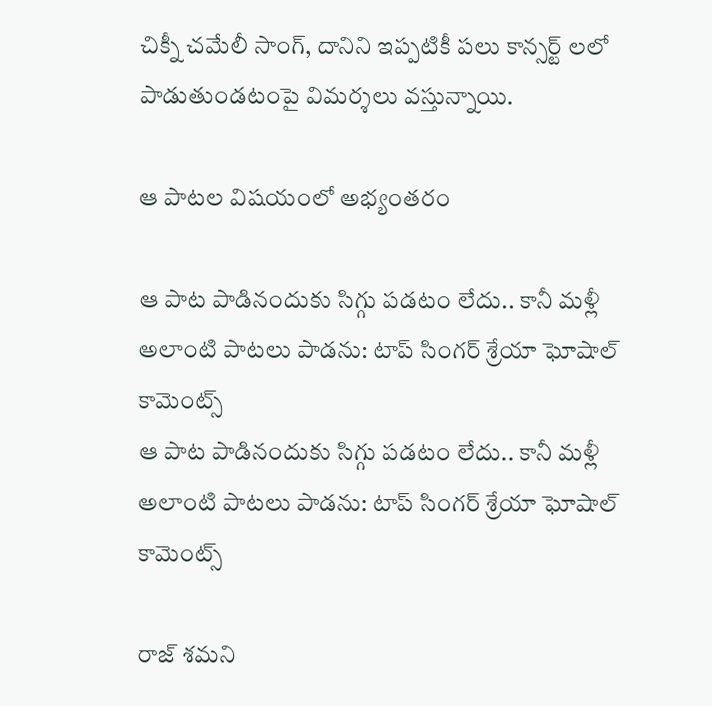చిక్నీ చమేలీ సాంగ్, దానిని ఇప్పటికీ పలు కాన్సర్ట్ లలో పాడుతుండటంపై విమర్శలు వస్తున్నాయి.

ఆ పాటల విషయంలో అభ్యంతరం

ఆ పాట పాడినందుకు సిగ్గు పడటం లేదు.. కానీ మళ్లీ అలాంటి పాటలు పాడను: టాప్ సింగర్ శ్రేయా ఘోషాల్ కామెంట్స్
ఆ పాట పాడినందుకు సిగ్గు పడటం లేదు.. కానీ మళ్లీ అలాంటి పాటలు పాడను: టాప్ సింగర్ శ్రేయా ఘోషాల్ కామెంట్స్

రాజ్ శమని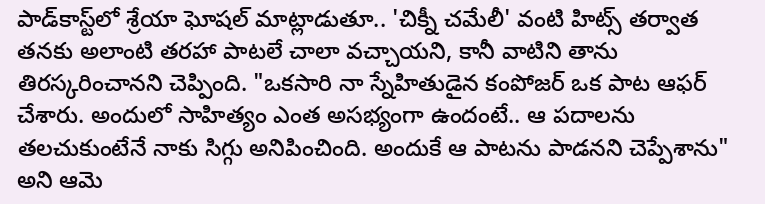పాడ్‌కాస్ట్‌లో శ్రేయా ఘోషల్ మాట్లాడుతూ.. 'చిక్నీ చమేలీ' వంటి హిట్స్ తర్వాత తనకు అలాంటి తరహా పాటలే చాలా వచ్చాయని, కానీ వాటిని తాను తిరస్కరించానని చెప్పింది. "ఒకసారి నా స్నేహితుడైన కంపోజర్ ఒక పాట ఆఫర్ చేశారు. అందులో సాహిత్యం ఎంత అసభ్యంగా ఉందంటే.. ఆ పదాలను తలచుకుంటేనే నాకు సిగ్గు అనిపించింది. అందుకే ఆ పాటను పాడనని చెప్పేశాను" అని ఆమె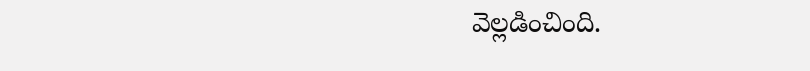వెల్లడించింది.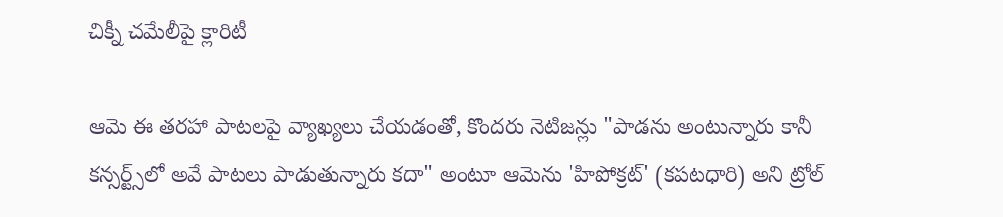చిక్నీ చమేలీపై క్లారిటీ

ఆమె ఈ తరహా పాటలపై వ్యాఖ్యలు చేయడంతో, కొందరు నెటిజన్లు "పాడను అంటున్నారు కానీ కన్సర్ట్స్‌లో అవే పాటలు పాడుతున్నారు కదా" అంటూ ఆమెను 'హిపోక్రట్' (కపటధారి) అని ట్రోల్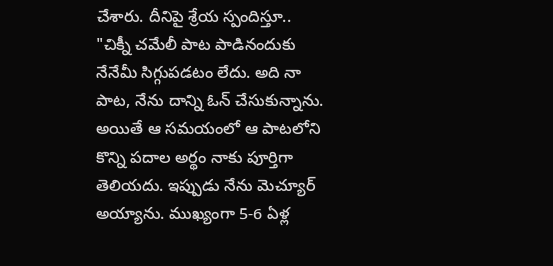చేశారు. దీనిపై శ్రేయ స్పందిస్తూ.. "చిక్నీ చమేలీ పాట పాడినందుకు నేనేమీ సిగ్గుపడటం లేదు. అది నా పాట, నేను దాన్ని ఓన్ చేసుకున్నాను. అయితే ఆ సమయంలో ఆ పాటలోని కొన్ని పదాల అర్థం నాకు పూర్తిగా తెలియదు. ఇప్పుడు నేను మెచ్యూర్ అయ్యాను. ముఖ్యంగా 5-6 ఏళ్ల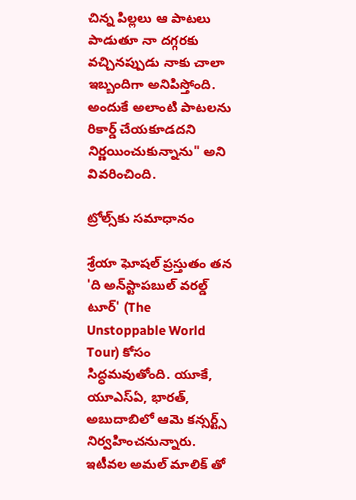చిన్న పిల్లలు ఆ పాటలు పాడుతూ నా దగ్గరకు వచ్చినప్పుడు నాకు చాలా ఇబ్బందిగా అనిపిస్తోంది. అందుకే అలాంటి పాటలను రికార్డ్ చేయకూడదని నిర్ణయించుకున్నాను" అని వివరించింది.

ట్రోల్స్‌కు సమాధానం

శ్రేయా ఘోషల్ ప్రస్తుతం తన 'ది అన్‌స్టాపబుల్ వరల్డ్ టూర్' (The Unstoppable World Tour) కోసం సిద్ధమవుతోంది. యూకే, యూఎస్ఏ, భారత్, అబుదాబిలో ఆమె కన్సర్ట్స్ నిర్వహించనున్నారు. ఇటీవల అమల్ మాలిక్ తో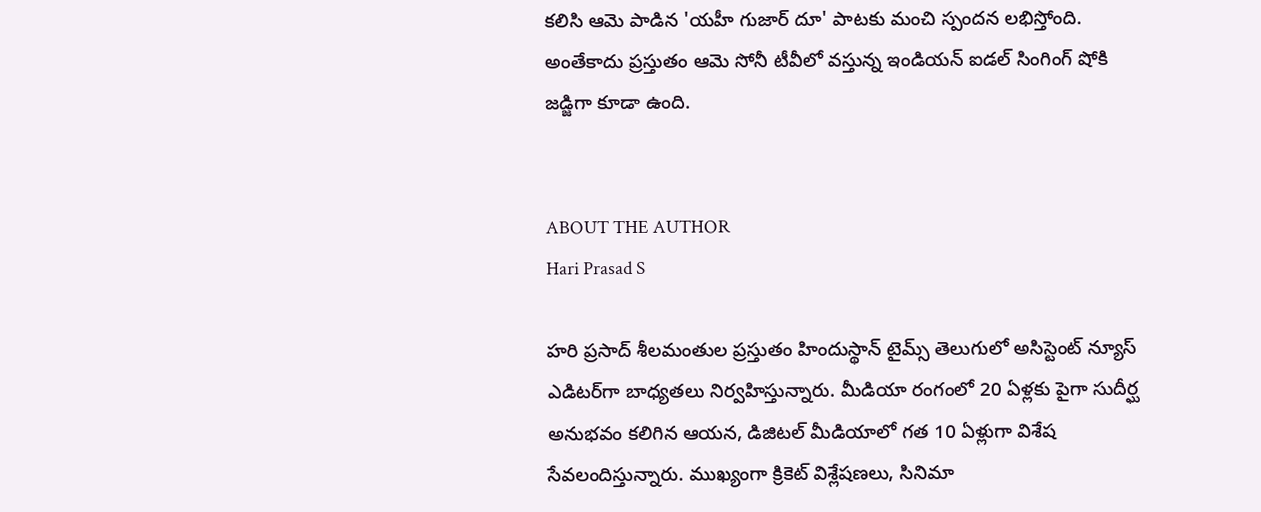కలిసి ఆమె పాడిన 'యహీ గుజార్ దూ' పాటకు మంచి స్పందన లభిస్తోంది. అంతేకాదు ప్రస్తుతం ఆమె సోనీ టీవీలో వస్తున్న ఇండియన్ ఐడల్ సింగింగ్ షోకి జడ్జిగా కూడా ఉంది.


ABOUT THE AUTHOR
Hari Prasad S

హరి ప్రసాద్ శీలమంతుల ప్రస్తుతం హిందుస్థాన్ టైమ్స్ తెలుగులో అసిస్టెంట్ న్యూస్ ఎడిటర్‌గా బాధ్యతలు నిర్వహిస్తున్నారు. మీడియా రంగంలో 20 ఏళ్లకు పైగా సుదీర్ఘ అనుభవం కలిగిన ఆయన, డిజిటల్ మీడియాలో గత 10 ఏళ్లుగా విశేష సేవలందిస్తున్నారు. ముఖ్యంగా క్రికెట్ విశ్లేషణలు, సినిమా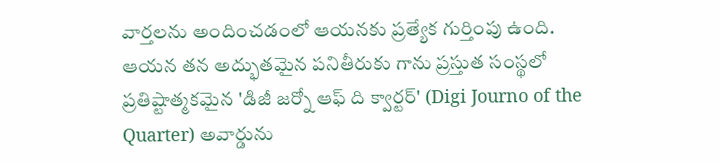వార్తలను అందించడంలో ఆయనకు ప్రత్యేక గుర్తింపు ఉంది. ఆయన తన అద్భుతమైన పనితీరుకు గాను ప్రస్తుత సంస్థలో ప్రతిష్టాత్మకమైన 'డిజీ జర్నో ఆఫ్ ది క్వార్టర్' (Digi Journo of the Quarter) అవార్డును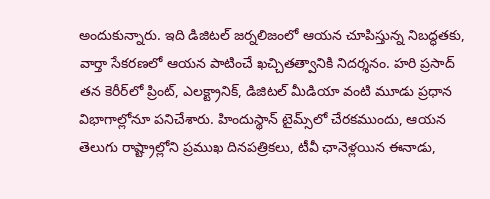అందుకున్నారు. ఇది డిజిటల్ జర్నలిజంలో ఆయన చూపిస్తున్న నిబద్ధతకు, వార్తా సేకరణలో ఆయన పాటించే ఖచ్చితత్వానికి నిదర్శనం. హరి ప్రసాద్ తన కెరీర్‌లో ప్రింట్, ఎలక్ట్రానిక్, డిజిటల్ మీడియా వంటి మూడు ప్రధాన విభాగాల్లోనూ పనిచేశారు. హిందుస్థాన్ టైమ్స్‌లో చేరకముందు, ఆయన తెలుగు రాష్ట్రాల్లోని ప్రముఖ దినపత్రికలు, టీవీ ఛానెళ్లయిన ఈనాడు,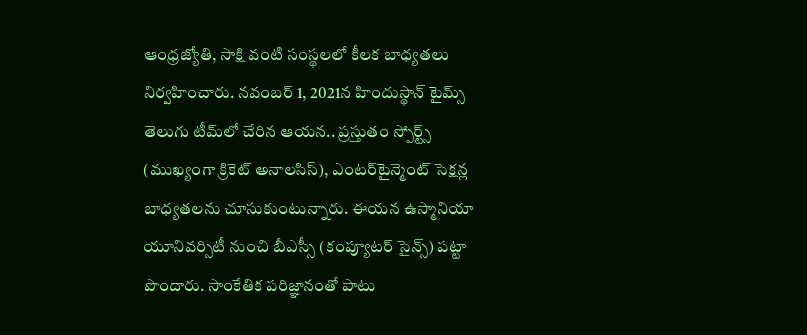ఆంధ్రజ్యోతి, సాక్షి వంటి సంస్థలలో కీలక బాధ్యతలు నిర్వహించారు. నవంబర్ 1, 2021న హిందుస్థాన్ టైమ్స్ తెలుగు టీమ్‌లో చేరిన ఆయన.. ప్రస్తుతం స్పోర్ట్స్ (ముఖ్యంగా క్రికెట్ అనాలసిస్), ఎంటర్‌టైన్మెంట్ సెక్షన్ల బాధ్యతలను చూసుకుంటున్నారు. ఈయన ఉస్మానియా యూనివర్సిటీ నుంచి బీఎస్సీ (కంప్యూటర్ సైన్స్) పట్టా పొందారు. సాంకేతిక పరిజ్ఞానంతో పాటు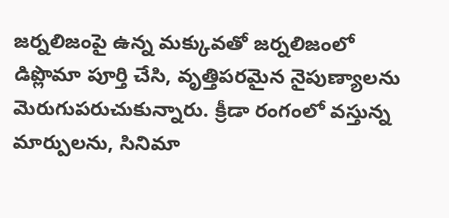జర్నలిజంపై ఉన్న మక్కువతో జర్నలిజంలో డిప్లొమా పూర్తి చేసి, వృత్తిపరమైన నైపుణ్యాలను మెరుగుపరుచుకున్నారు. క్రీడా రంగంలో వస్తున్న మార్పులను, సినిమా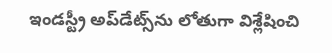ఇండస్ట్రీ అప్‌డేట్స్‌ను లోతుగా విశ్లేషించి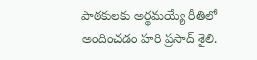పాఠకులకు అర్థమయ్యే రీతిలో అందించడం హరి ప్రసాద్ శైలి.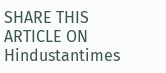SHARE THIS ARTICLE ON
Hindustantimes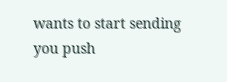wants to start sending you push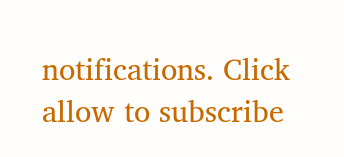notifications. Click allow to subscribe